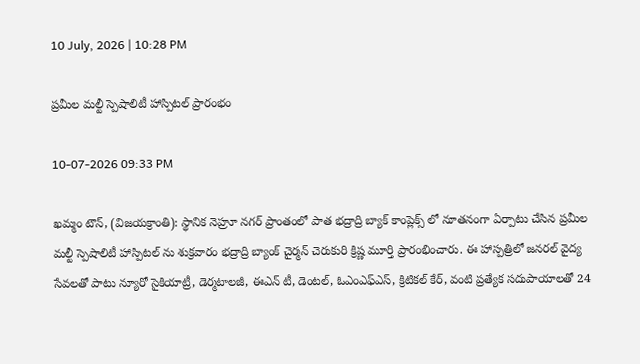10 July, 2026 | 10:28 PM

ప్రమీల మల్టీ స్పెషాలిటీ హాస్పిటల్ ప్రారంభం

10-07-2026 09:33 PM

ఖమ్మం టౌన్, (విజయక్రాంతి): స్థానిక నెహ్రూ నగర్ ప్రాంతంలో పాత భద్రాద్రి బ్యాక్ కాంప్లెక్స్ లో నూతనంగా ఏర్పాటు చేసిన ప్రమీల మల్టీ స్పెషాలిటీ హాస్పిటల్ ను శుక్రవారం భద్రాద్రి బ్యాంక్ చైర్మన్ చెరుకురి క్రిష్ణ మూర్తి ప్రారంభించారు. ఈ హాస్పత్రిలో జనరల్ వైద్య సేవలతో పాటు న్యూరో సైకియాట్రీ, డెర్మటాలజీ, ఈఎన్ టీ, డెంటల్, ఓఎంఎఫ్ఎస్, క్రిటికల్ కేర్, వంటి ప్రత్యేక సదుపాయాలతో 24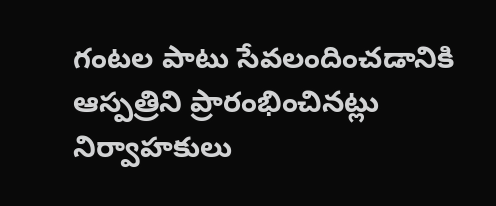గంటల పాటు సేవలందించడానికి ఆస్పత్రిని ప్రారంభించినట్లు నిర్వాహకులు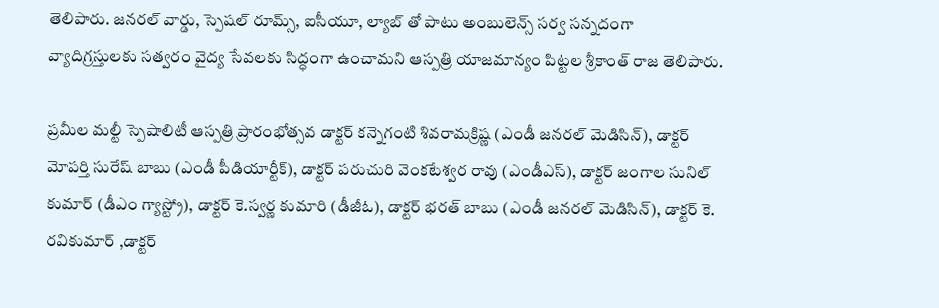తెలిపారు. జనరల్ వార్డు, స్పెషల్ రూమ్స్, ఐసీయూ, ల్యాబ్ తో పాటు అంబులెన్స్ సర్వ సన్నదంగా వ్యాదిగ్రస్తులకు సత్వరం వైద్య సేవలకు సిద్ధంగా ఉంచామని ఆస్పత్రి యాజమాన్యం పిట్టల శ్రీకాంత్ రాజ తెలిపారు.

ప్రమీల మల్టీ స్పెషాలిటీ ఆస్పత్రి ప్రారంభోత్సవ డాక్టర్ కన్నెగంటి శివరామక్రిష్ణ (ఎండీ జనరల్ మెడిసిన్), డాక్టర్ మోపర్తి సురేష్ బాబు (ఎండీ పీడియార్టీక్), డాక్టర్ పరుచురి వెంకటేశ్వర రావు (ఎండీఎస్), డాక్టర్ జంగాల సునిల్ కుమార్ (డీఎం గ్యాస్ట్రో), డాక్టర్ కె.స్వర్ణ కుమారి (డీజీఓ), డాక్టర్ భరత్ బాబు (ఎండీ జనరల్ మెడిసిన్), డాక్టర్ కె. రవికుమార్ ,డాక్టర్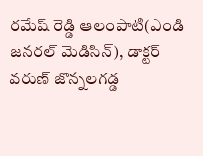రమేష్ రెడ్డి ఆలంపాటి(ఎండి జనరల్ మెడిసిన్), డాక్టర్ వరుణ్ జొన్నలగడ్డ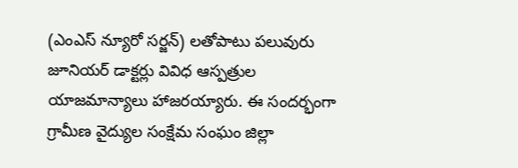(ఎంఎస్ న్యూరో సర్జన్) లతోపాటు పలువురు జూనియర్ డాక్టర్లు వివిధ ఆస్పత్రుల యాజమాన్యాలు హాజరయ్యారు. ఈ సందర్భంగా గ్రామీణ వైద్యుల సంక్షేమ సంఘం జిల్లా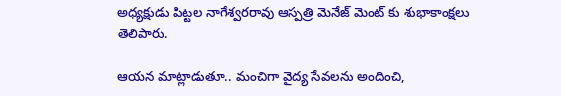అధ్యక్షుడు పిట్టల నాగేశ్వరరావు ఆస్పత్రి మెనేజ్ మెంట్ కు శుభాకాంక్షలు తెలిపారు.

ఆయన మాట్లాడుతూ.. మంచిగా వైద్య సేవలను అందించి,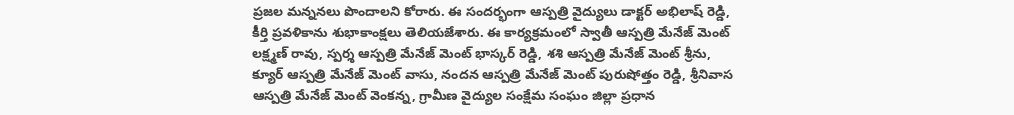ప్రజల మన్ననలు పొందాలని కోరారు. ఈ సందర్భంగా ఆస్పత్రి వైద్యులు డాక్టర్ అభిలాష్ రెడ్డి, కీర్తి ప్రవళికాను శుభాకాంక్షలు తెలియజేశారు. ఈ కార్యక్రమంలో స్వాతీ ఆస్పత్రి మేనేజ్ మెంట్ లక్ష్మణ్ రావు, స్పర్శ ఆస్పత్రి మేనేజ్ మెంట్ భాస్కర్ రెడ్డి, శశి ఆస్పత్రి మేనేజ్ మెంట్ శ్రీను, క్యూర్ ఆస్పత్రి మేనేజ్ మెంట్ వాసు, నందన ఆస్పత్రి మేనేజ్ మెంట్ పురుషోత్తం రెడ్డి, శ్రీనివాస ఆస్పత్రి మేనేజ్ మెంట్ వెంకన్న, గ్రామీణ వైద్యుల సంక్షేమ సంఘం జిల్లా ప్రధాన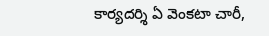కార్యదర్శి ఏ వెంకటా చారీ,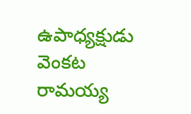ఉపాధ్యక్షుడు వెంకట రామయ్య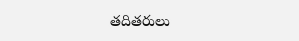తదితరులు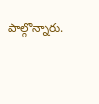పాల్గొన్నారు.